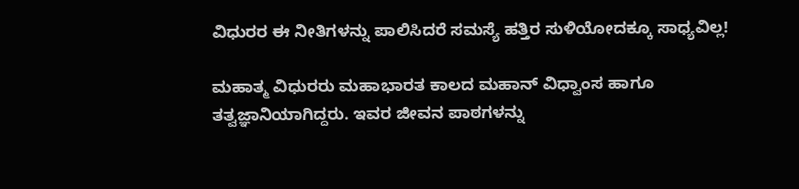ವಿಧುರರ ಈ ನೀತಿಗಳನ್ನು ಪಾಲಿಸಿದರೆ ಸಮಸ್ಯೆ ಹತ್ತಿರ ಸುಳಿಯೋದಕ್ಕೂ ಸಾಧ್ಯವಿಲ್ಲ!

ಮಹಾತ್ಮ ವಿಧುರರು ಮಹಾಭಾರತ ಕಾಲದ ಮಹಾನ್‌ ವಿಧ್ವಾಂಸ ಹಾಗೂ ತತ್ವಜ್ಞಾನಿಯಾಗಿದ್ದರು. ಇವರ ಜೀವನ ಪಾಠಗಳನ್ನು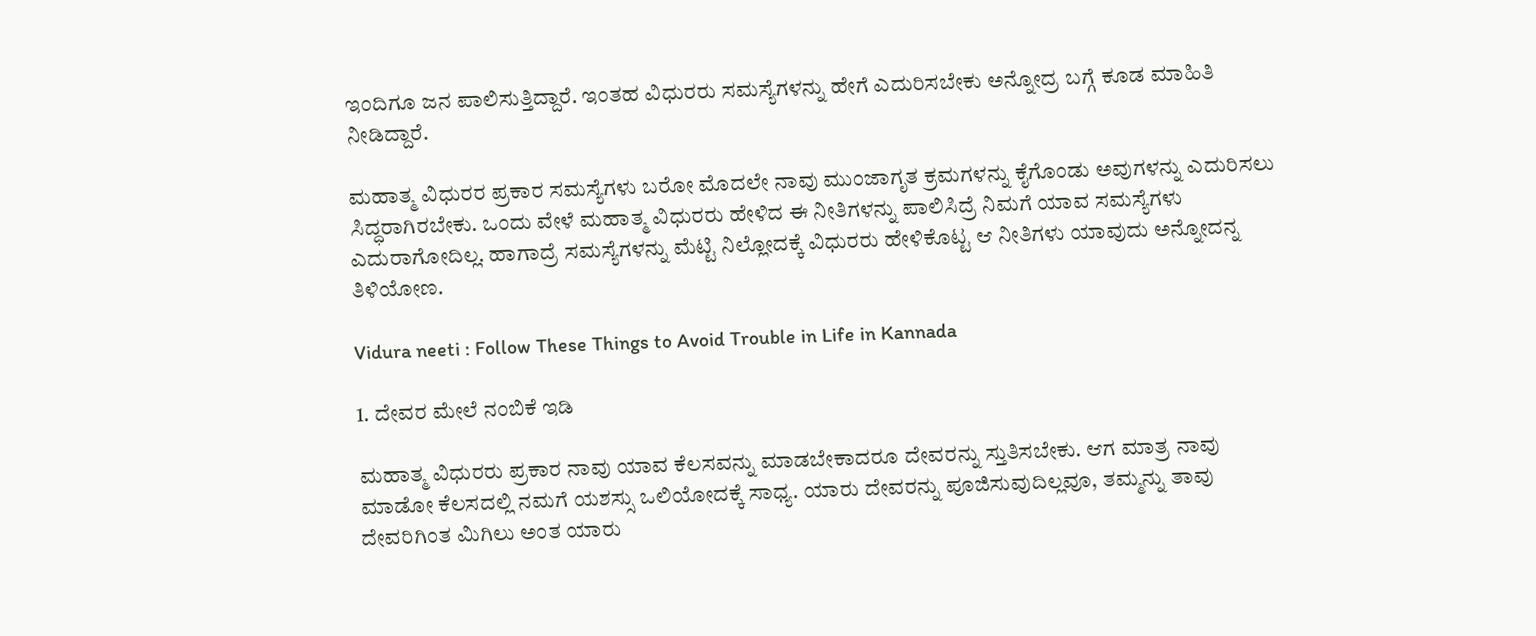ಇಂದಿಗೂ ಜನ ಪಾಲಿಸುತ್ತಿದ್ದಾರೆ. ಇಂತಹ ವಿಧುರರು ಸಮಸ್ಯೆಗಳನ್ನು ಹೇಗೆ ಎದುರಿಸಬೇಕು ಅನ್ನೋದ್ರ ಬಗ್ಗೆ ಕೂಡ ಮಾಹಿತಿ ನೀಡಿದ್ದಾರೆ.

ಮಹಾತ್ಮ ವಿಧುರರ ಪ್ರಕಾರ ಸಮಸ್ಯೆಗಳು ಬರೋ ಮೊದಲೇ ನಾವು ಮುಂಜಾಗೃತ ಕ್ರಮಗಳನ್ನು ಕೈಗೊಂಡು ಅವುಗಳನ್ನು ಎದುರಿಸಲು ಸಿದ್ಧರಾಗಿರಬೇಕು. ಒಂದು ವೇಳೆ ಮಹಾತ್ಮ ವಿಧುರರು ಹೇಳಿದ ಈ ನೀತಿಗಳನ್ನು ಪಾಲಿಸಿದ್ರೆ ನಿಮಗೆ ಯಾವ ಸಮಸ್ಯೆಗಳು ಎದುರಾಗೋದಿಲ್ಲ. ಹಾಗಾದ್ರೆ ಸಮಸ್ಯೆಗಳನ್ನು ಮೆಟ್ಟಿ ನಿಲ್ಲೋದಕ್ಕೆ ವಿಧುರರು ಹೇಳಿಕೊಟ್ಟ ಆ ನೀತಿಗಳು ಯಾವುದು ಅನ್ನೋದನ್ನ ತಿಳಿಯೋಣ.

Vidura neeti : Follow These Things to Avoid Trouble in Life in Kannada

1. ದೇವರ ಮೇಲೆ ನಂಬಿಕೆ ಇಡಿ

ಮಹಾತ್ಮ ವಿಧುರರು ಪ್ರಕಾರ ನಾವು ಯಾವ ಕೆಲಸವನ್ನು ಮಾಡಬೇಕಾದರೂ ದೇವರನ್ನು ಸ್ತುತಿಸಬೇಕು. ಆಗ ಮಾತ್ರ ನಾವು ಮಾಡೋ ಕೆಲಸದಲ್ಲಿ ನಮಗೆ ಯಶಸ್ಸು ಒಲಿಯೋದಕ್ಕೆ ಸಾಧ್ಯ. ಯಾರು ದೇವರನ್ನು ಪೂಜಿಸುವುದಿಲ್ಲವೂ, ತಮ್ಮನ್ನು ತಾವು ದೇವರಿಗಿಂತ ಮಿಗಿಲು ಅಂತ ಯಾರು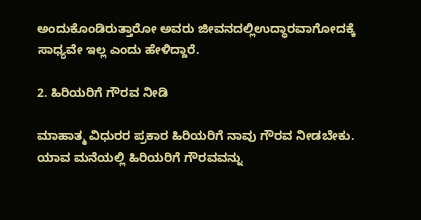ಅಂದುಕೊಂಡಿರುತ್ತಾರೋ ಅವರು ಜೀವನದಲ್ಲಿಉದ್ಧಾರವಾಗೋದಕ್ಕೆ ಸಾಧ್ಯವೇ ಇಲ್ಲ ಎಂದು ಹೇಳಿದ್ದಾರೆ.

2. ಹಿರಿಯರಿಗೆ ಗೌರವ ನೀಡಿ

ಮಾಹಾತ್ಮ ವಿಧುರರ ಪ್ರಕಾರ ಹಿರಿಯರಿಗೆ ನಾವು ಗೌರವ ನೀಡಬೇಕು. ಯಾವ ಮನೆಯಲ್ಲಿ ಹಿರಿಯರಿಗೆ ಗೌರವವನ್ನು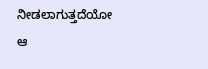ನೀಡಲಾಗುತ್ತದೆಯೋ ಆ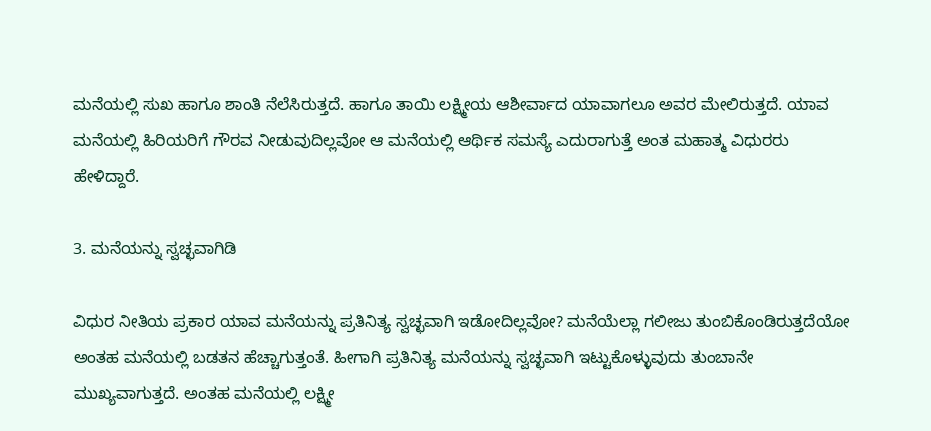ಮನೆಯಲ್ಲಿ ಸುಖ ಹಾಗೂ ಶಾಂತಿ ನೆಲೆಸಿರುತ್ತದೆ. ಹಾಗೂ ತಾಯಿ ಲಕ್ಷ್ಮೀಯ ಆಶೀರ್ವಾದ ಯಾವಾಗಲೂ ಅವರ ಮೇಲಿರುತ್ತದೆ. ಯಾವ ಮನೆಯಲ್ಲಿ ಹಿರಿಯರಿಗೆ ಗೌರವ ನೀಡುವುದಿಲ್ಲವೋ ಆ ಮನೆಯಲ್ಲಿ ಆರ್ಥಿಕ ಸಮಸ್ಯೆ ಎದುರಾಗುತ್ತೆ ಅಂತ ಮಹಾತ್ಮ ವಿಧುರರು ಹೇಳಿದ್ದಾರೆ.

3. ಮನೆಯನ್ನು ಸ್ವಚ್ಛವಾಗಿಡಿ

ವಿಧುರ ನೀತಿಯ ಪ್ರಕಾರ ಯಾವ ಮನೆಯನ್ನು ಪ್ರತಿನಿತ್ಯ ಸ್ವಚ್ಛವಾಗಿ ಇಡೋದಿಲ್ಲವೋ? ಮನೆಯೆಲ್ಲಾ ಗಲೀಜು ತುಂಬಿಕೊಂಡಿರುತ್ತದೆಯೋ ಅಂತಹ ಮನೆಯಲ್ಲಿ ಬಡತನ ಹೆಚ್ಚಾಗುತ್ತಂತೆ. ಹೀಗಾಗಿ ಪ್ರತಿನಿತ್ಯ ಮನೆಯನ್ನು ಸ್ವಚ್ಛವಾಗಿ ಇಟ್ಟುಕೊಳ್ಳುವುದು ತುಂಬಾನೇ ಮುಖ್ಯವಾಗುತ್ತದೆ. ಅಂತಹ ಮನೆಯಲ್ಲಿ ಲಕ್ಷ್ಮೀ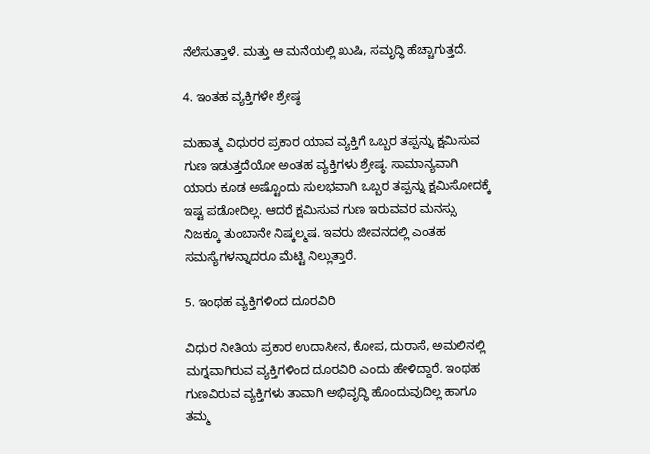ನೆಲೆಸುತ್ತಾಳೆ. ಮತ್ತು ಆ ಮನೆಯಲ್ಲಿ ಖುಷಿ, ಸಮೃದ್ಧಿ ಹೆಚ್ಚಾಗುತ್ತದೆ.

4. ಇಂತಹ ವ್ಯಕ್ತಿಗಳೇ ಶ್ರೇಷ್ಠ

ಮಹಾತ್ಮ ವಿಧುರರ ಪ್ರಕಾರ ಯಾವ ವ್ಯಕ್ತಿಗೆ ಒಬ್ಬರ ತಪ್ಪನ್ನು ಕ್ಷಮಿಸುವ ಗುಣ ಇಡುತ್ತದೆಯೋ ಅಂತಹ ವ್ಯಕ್ತಿಗಳು ಶ್ರೇಷ್ಠ. ಸಾಮಾನ್ಯವಾಗಿ ಯಾರು ಕೂಡ ಅಷ್ಟೊಂದು ಸುಲಭವಾಗಿ ಒಬ್ಬರ ತಪ್ಪನ್ನು ಕ್ಷಮಿಸೋದಕ್ಕೆ ಇಷ್ಟ ಪಡೋದಿಲ್ಲ. ಆದರೆ ಕ್ಷಮಿಸುವ ಗುಣ ಇರುವವರ ಮನಸ್ಸು ನಿಜಕ್ಕೂ ತುಂಬಾನೇ ನಿಷ್ಕಲ್ಮಷ. ಇವರು ಜೀವನದಲ್ಲಿ ಎಂತಹ ಸಮಸ್ಯೆಗಳನ್ನಾದರೂ ಮೆಟ್ಟಿ ನಿಲ್ಲುತ್ತಾರೆ.

5. ಇಂಥಹ ವ್ಯಕ್ತಿಗಳಿಂದ ದೂರವಿರಿ

ವಿಧುರ ನೀತಿಯ ಪ್ರಕಾರ ಉದಾಸೀನ, ಕೋಪ, ದುರಾಸೆ, ಅಮಲಿನಲ್ಲಿ ಮಗ್ನವಾಗಿರುವ ವ್ಯಕ್ತಿಗಳಿಂದ ದೂರವಿರಿ ಎಂದು ಹೇಳಿದ್ದಾರೆ. ಇಂಥಹ ಗುಣವಿರುವ ವ್ಯಕ್ತಿಗಳು ತಾವಾಗಿ ಅಭಿವೃದ್ಧಿ ಹೊಂದುವುದಿಲ್ಲ ಹಾಗೂ ತಮ್ಮ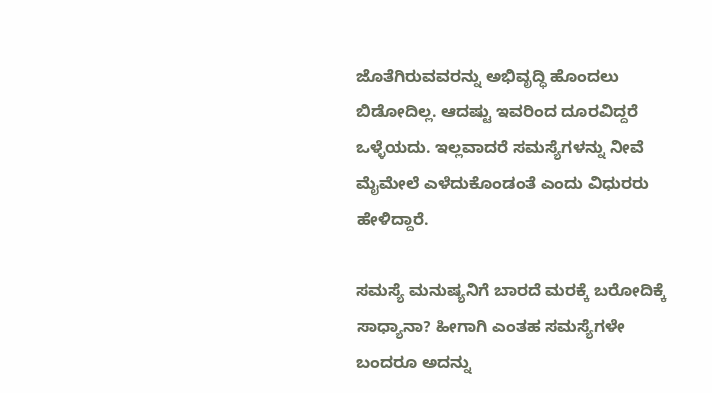ಜೊತೆಗಿರುವವರನ್ನು ಅಭಿವೃದ್ಧಿ ಹೊಂದಲು ಬಿಡೋದಿಲ್ಲ. ಆದಷ್ಟು ಇವರಿಂದ ದೂರವಿದ್ದರೆ ಒಳ್ಳೆಯದು. ಇಲ್ಲವಾದರೆ ಸಮಸ್ಯೆಗಳನ್ನು ನೀವೆ ಮೈಮೇಲೆ ಎಳೆದುಕೊಂಡಂತೆ ಎಂದು ವಿಧುರರು ಹೇಳಿದ್ದಾರೆ.

ಸಮಸ್ಯೆ ಮನುಷ್ಯನಿಗೆ ಬಾರದೆ ಮರಕ್ಕೆ ಬರೋದಿಕ್ಕೆ ಸಾಧ್ಯಾನಾ? ಹೀಗಾಗಿ ಎಂತಹ ಸಮಸ್ಯೆಗಳೇ ಬಂದರೂ ಅದನ್ನು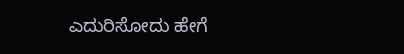ಎದುರಿಸೋದು ಹೇಗೆ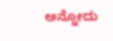ಅನ್ನೋದು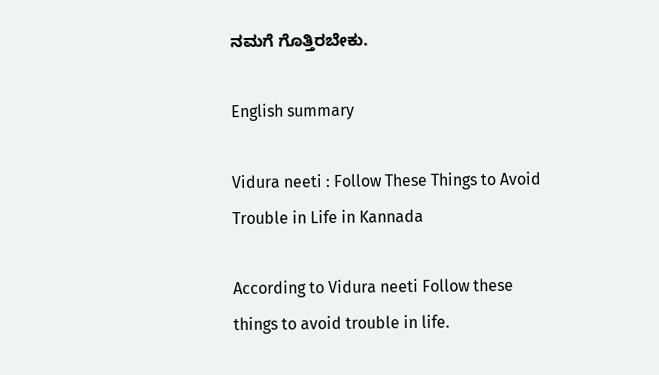ನಮಗೆ ಗೊತ್ತಿರಬೇಕು.

English summary

Vidura neeti : Follow These Things to Avoid Trouble in Life in Kannada

According to Vidura neeti Follow these things to avoid trouble in life.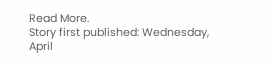Read More.
Story first published: Wednesday, April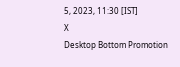5, 2023, 11:30 [IST]
X
Desktop Bottom Promotion